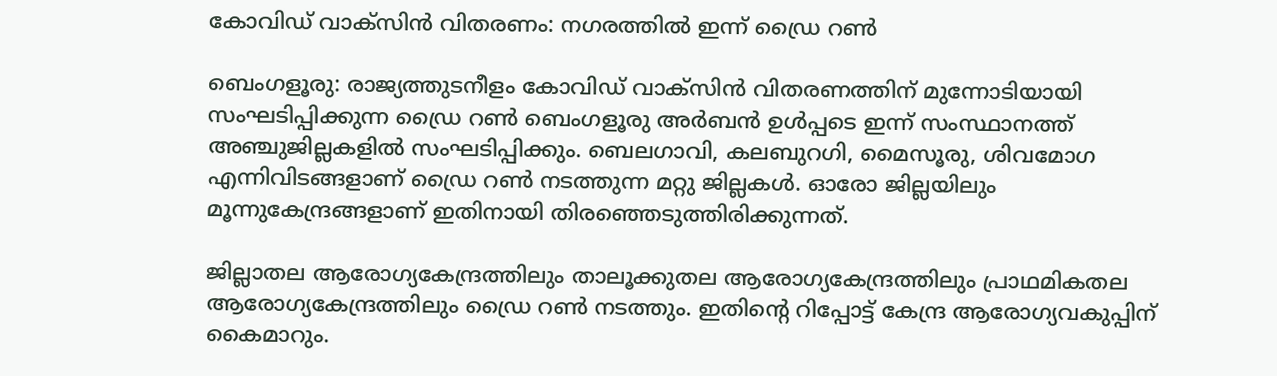കോവിഡ് വാക്സിൻ വിതരണം: നഗരത്തിൽ ഇന്ന് ഡ്രൈ റൺ

ബെംഗളൂരു: രാജ്യത്തുടനീളം കോവിഡ് വാക്സിൻ വിതരണത്തിന് മുന്നോടിയായി സംഘടിപ്പിക്കുന്ന ഡ്രൈ റൺ ബെംഗളൂരു അർബൻ ഉൾപ്പടെ ഇന്ന് സംസ്ഥാനത്ത് അഞ്ചുജില്ലകളിൽ സംഘടിപ്പിക്കും. ബെലഗാവി, കലബുറഗി, മൈസൂരു, ശിവമോഗ എന്നിവിടങ്ങളാണ് ഡ്രൈ റൺ നടത്തുന്ന മറ്റു ജില്ലകൾ. ഓരോ ജില്ലയിലും മൂന്നുകേന്ദ്രങ്ങളാണ് ഇതിനായി തിരഞ്ഞെടുത്തിരിക്കുന്നത്.

ജില്ലാതല ആരോഗ്യകേന്ദ്രത്തിലും താലൂക്കുതല ആരോഗ്യകേന്ദ്രത്തിലും പ്രാഥമികതല ആരോഗ്യകേന്ദ്രത്തിലും ഡ്രൈ റൺ നടത്തും. ഇതിന്റെ റിപ്പോട്ട് കേന്ദ്ര ആരോഗ്യവകുപ്പിന് കൈമാറും.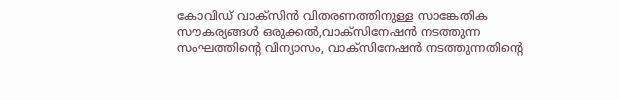കോവിഡ് വാക്സിൻ വിതരണത്തിനുള്ള സാങ്കേതിക സൗകര്യങ്ങൾ ഒരുക്കൽ,വാക്സിനേഷൻ നടത്തുന്ന സംഘത്തിന്റെ വിന്യാസം, വാക്സിനേഷൻ നടത്തുന്നതിന്റെ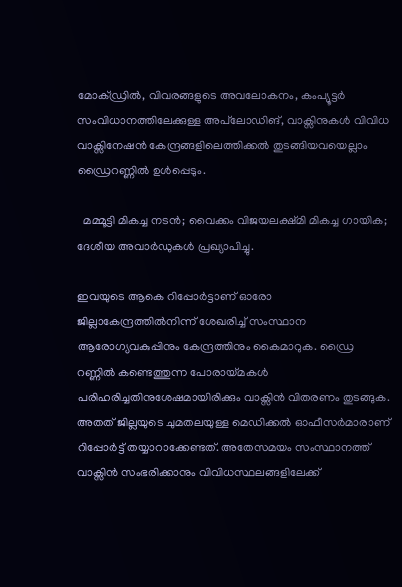മോക്‌ഡ്രിൽ, വിവരങ്ങളുടെ അവലോകനം, കംപ്യൂട്ടർ സംവിധാനത്തിലേക്കുള്ള അപ്‌ലോഡിങ്, വാക്സിനുകൾ വിവിധ വാക്സിനേഷൻ കേന്ദ്രങ്ങളിലെത്തിക്കൽ തുടങ്ങിയവയെല്ലാം ഡ്രൈറണ്ണിൽ ഉൾപ്പെടും.

  മമ്മൂട്ടി മികച്ച നടൻ; വൈക്കം വിജയലക്ഷ്‌മി മികച്ച ഗായിക; ദേശീയ അവാർഡുകൾ പ്രഖ്യാപിച്ചു.

ഇവയുടെ ആകെ റിപ്പോർട്ടാണ് ഓരോ ജില്ലാകേന്ദ്രത്തിൽനിന്ന് ശേഖരിച്ച് സംസ്ഥാന ആരോഗ്യവകുപ്പിനും കേന്ദ്രത്തിനും കൈമാറുക. ഡ്രൈ റണ്ണിൽ കണ്ടെത്തുന്ന പോരായ്മകൾ പരിഹരിച്ചതിനുശേഷമായിരിക്കും വാക്സിൻ വിതരണം തുടങ്ങുക. അതത് ജില്ലയുടെ ചുമതലയുള്ള മെഡിക്കൽ ഓഫീസർമാരാണ് റിപ്പോർട്ട് തയ്യാറാക്കേണ്ടത്. അതേസമയം സംസ്ഥാനത്ത് വാക്സിൻ സംഭരിക്കാനും വിവിധസ്ഥലങ്ങളിലേക്ക്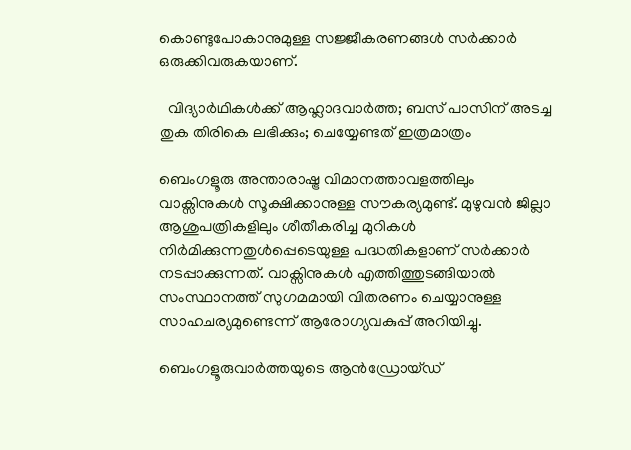കൊണ്ടുപോകാനുമുള്ള സജ്ജീകരണങ്ങൾ സർക്കാർ ഒരുക്കിവരുകയാണ്.

  വിദ്യാർഥികൾക്ക് ആഹ്ലാദവാർത്ത; ബസ് പാസിന് അടച്ച തുക തിരികെ ലഭിക്കും; ചെയ്യേണ്ടത് ഇത്രമാത്രം

ബെംഗളൂരു അന്താരാഷ്ട്ര വിമാനത്താവളത്തിലും വാക്സിനുകൾ സൂക്ഷിക്കാനുള്ള സൗകര്യമുണ്ട്. മുഴുവൻ ജില്ലാ ആശുപത്രികളിലും ശീതീകരിച്ച മുറികൾ നിർമിക്കുന്നതുൾപ്പെടെയുള്ള പദ്ധതികളാണ് സർക്കാർ നടപ്പാക്കുന്നത്. വാക്സിനുകൾ എത്തിത്തുടങ്ങിയാൽ സംസ്ഥാനത്ത് സുഗമമായി വിതരണം ചെയ്യാനുള്ള സാഹചര്യമുണ്ടെന്ന് ആരോഗ്യവകുപ്പ് അറിയിച്ചു.

ബെംഗളൂരുവാർത്തയുടെ ആൻഡ്രോയ്ഡ്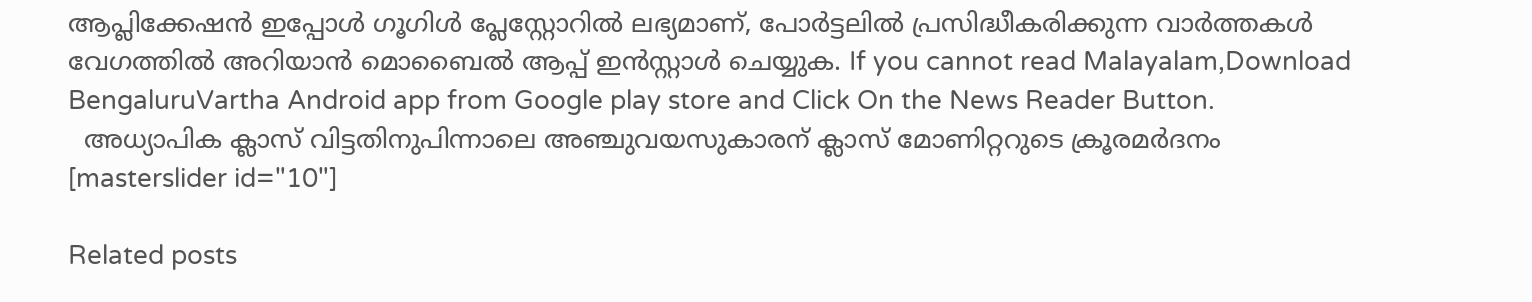ആപ്ലിക്കേഷൻ ഇപ്പോൾ ഗൂഗിൾ പ്ലേസ്റ്റോറിൽ ലഭ്യമാണ്, പോർട്ടലിൽ പ്രസിദ്ധീകരിക്കുന്ന വാർത്തകൾ വേഗത്തിൽ അറിയാൻ മൊബൈൽ ആപ്പ് ഇൻസ്റ്റാൾ ചെയ്യുക. If you cannot read Malayalam,Download BengaluruVartha Android app from Google play store and Click On the News Reader Button.
  അധ്യാപിക ക്ലാസ് വിട്ടതിനുപിന്നാലെ അഞ്ചുവയസുകാരന് ക്ലാസ് മോണിറ്ററുടെ ക്രൂരമർദനം
[masterslider id="10"]

Related posts